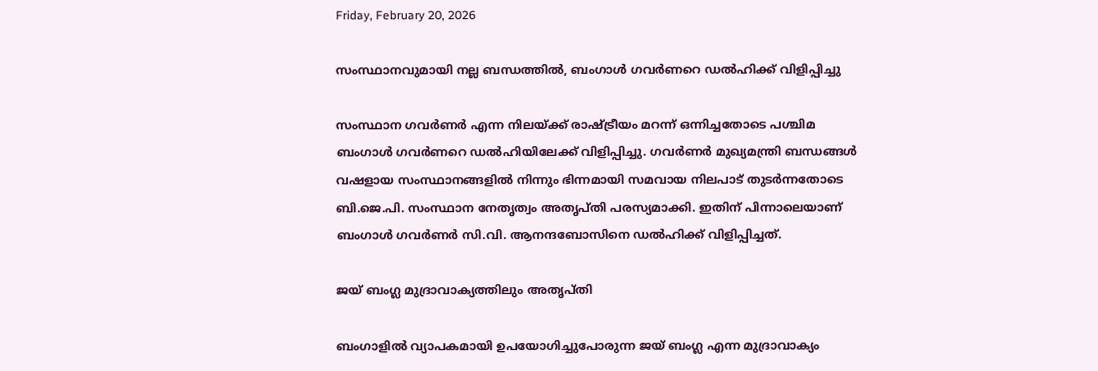Friday, February 20, 2026

സംസ്ഥാനവുമായി നല്ല ബന്ധത്തിൽ, ബംഗാൾ ഗവർണറെ ഡൽഹിക്ക് വിളിപ്പിച്ചു

സംസ്ഥാന ഗവർണർ എന്ന നിലയ്ക്ക് രാഷ്ട്രീയം മറന്ന് ഒന്നിച്ചതോടെ പശ്ചിമ ബംഗാൾ ഗവർണറെ ഡൽഹിയിലേക്ക് വിളിപ്പിച്ചു. ഗവർണർ മുഖ്യമന്ത്രി ബന്ധങ്ങൾ വഷളായ സംസ്ഥാനങ്ങളിൽ നിന്നും ഭിന്നമായി സമവായ നിലപാട് തുടർന്നതോടെ ബി.ജെ.പി. സംസ്ഥാന നേതൃത്വം അതൃപ്തി പരസ്യമാക്കി. ഇതിന് പിന്നാലെയാണ് ബംഗാള്‍ ഗവര്‍ണര്‍ സി.വി. ആനന്ദബോസിനെ ഡല്‍ഹിക്ക് വിളിപ്പിച്ചത്.

ജയ് ബംഗ്ല മുദ്രാവാക്യത്തിലും അതൃപ്തി

ബംഗാളിൽ വ്യാപകമായി ഉപയോഗിച്ചുപോരുന്ന ജയ് ബംഗ്ല എന്ന മുദ്രാവാക്യം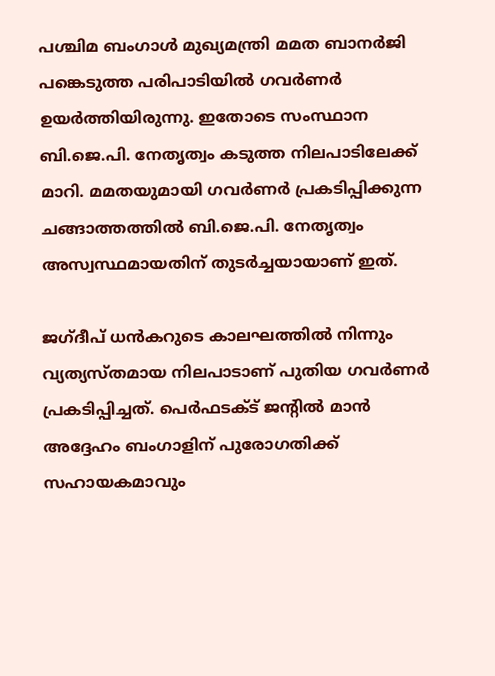പശ്ചിമ ബംഗാള്‍ മുഖ്യമന്ത്രി മമത ബാനര്‍ജി പങ്കെടുത്ത പരിപാടിയില്‍ ഗവര്‍ണര്‍ ഉയര്‍ത്തിയിരുന്നു. ഇതോടെ സംസ്ഥാന ബി.ജെ.പി. നേതൃത്വം കടുത്ത നിലപാടിലേക്ക് മാറി. മമതയുമായി ഗവര്‍ണര്‍ പ്രകടിപ്പിക്കുന്ന ചങ്ങാത്തത്തില്‍ ബി.ജെ.പി. നേതൃത്വം അസ്വസ്ഥമായതിന് തുടർച്ചയായാണ് ഇത്.

ജഗ്ദീപ് ധൻകറുടെ കാലഘത്തിൽ നിന്നും വ്യത്യസ്തമായ നിലപാടാണ് പുതിയ ഗവർണർ പ്രകടിപ്പിച്ചത്. പെർഫടക്ട് ജൻ്റിൽ മാൻ അദ്ദേഹം ബംഗാളിന് പുരോഗതിക്ക് സഹായകമാവും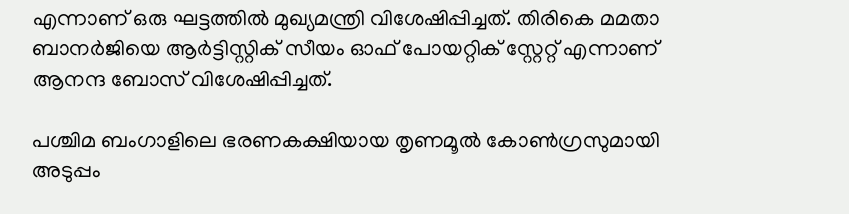എന്നാണ് ഒരു ഘട്ടത്തിൽ മുഖ്യമന്ത്രി വിശേഷിപ്പിച്ചത്. തിരികെ മമതാ ബാനർജിയെ ആർട്ടിസ്റ്റിക് സീയം ഓഫ് പോയറ്റിക് സ്റ്റേറ്റ് എന്നാണ് ആനന്ദ ബോസ് വിശേഷിപ്പിച്ചത്.

പശ്ചിമ ബംഗാളിലെ ഭരണകക്ഷിയായ തൃണമൂല്‍ കോണ്‍ഗ്രസുമായി അടുപ്പം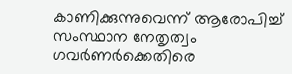കാണിക്കുന്നുവെന്ന് ആരോപിച്ച് സംസ്ഥാന നേതൃത്വം ഗവര്‍ണര്‍ക്കെതിരെ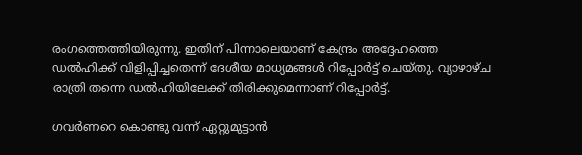രംഗത്തെത്തിയിരുന്നു. ഇതിന് പിന്നാലെയാണ് കേന്ദ്രം അദ്ദേഹത്തെ ഡല്‍ഹിക്ക് വിളിപ്പിച്ചതെന്ന് ദേശീയ മാധ്യമങ്ങൾ റിപ്പോർട്ട് ചെയ്തു. വ്യാഴാഴ്ച രാത്രി തന്നെ ഡല്‍ഹിയിലേക്ക് തിരിക്കുമെന്നാണ് റിപ്പോര്‍ട്ട്.

ഗവർണറെ കൊണ്ടു വന്ന് ഏറ്റുമുട്ടാൻ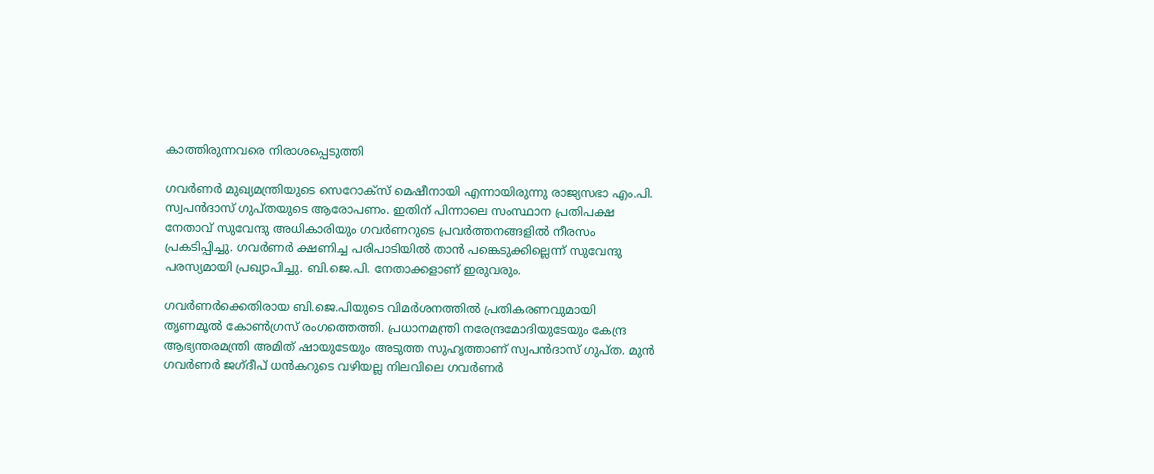കാത്തിരുന്നവരെ നിരാശപ്പെടുത്തി

ഗവര്‍ണര്‍ മുഖ്യമന്ത്രിയുടെ സെറോക്‌സ് മെഷീനായി എന്നായിരുന്നു രാജ്യസഭാ എം.പി. സ്വപന്‍ദാസ് ഗുപ്തയുടെ ആരോപണം. ഇതിന് പിന്നാലെ സംസ്ഥാന പ്രതിപക്ഷ നേതാവ് സുവേന്ദു അധികാരിയും ഗവര്‍ണറുടെ പ്രവര്‍ത്തനങ്ങളില്‍ നീരസം പ്രകടിപ്പിച്ചു. ഗവര്‍ണര്‍ ക്ഷണിച്ച പരിപാടിയില്‍ താന്‍ പങ്കെടുക്കില്ലെന്ന് സുവേന്ദു പരസ്യമായി പ്രഖ്യാപിച്ചു. ബി.ജെ.പി. നേതാക്കളാണ് ഇരുവരും.

ഗവര്‍ണര്‍ക്കെതിരായ ബി.ജെ.പിയുടെ വിമര്‍ശനത്തില്‍ പ്രതികരണവുമായി തൃണമൂല്‍ കോണ്‍ഗ്രസ് രംഗത്തെത്തി. പ്രധാനമന്ത്രി നരേന്ദ്രമോദിയുടേയും കേന്ദ്ര ആഭ്യന്തരമന്ത്രി അമിത് ഷായുടേയും അടുത്ത സുഹൃത്താണ് സ്വപന്‍ദാസ് ഗുപ്ത. മുന്‍ ഗവര്‍ണര്‍ ജഗ്ദീപ് ധന്‍കറുടെ വഴിയല്ല നിലവിലെ ഗവര്‍ണര്‍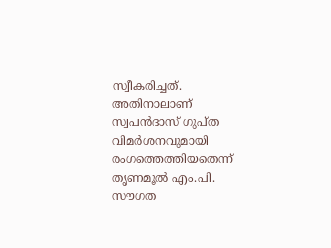സ്വീകരിച്ചത്. അതിനാലാണ് സ്വപന്‍ദാസ് ഗുപ്ത വിമര്‍ശനവുമായി രംഗത്തെത്തിയതെന്ന് തൃണമൂല്‍ എം.പി. സൗഗത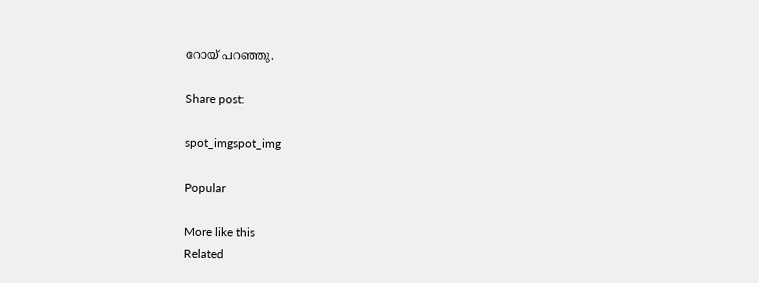റോയ് പറഞ്ഞു.

Share post:

spot_imgspot_img

Popular

More like this
Related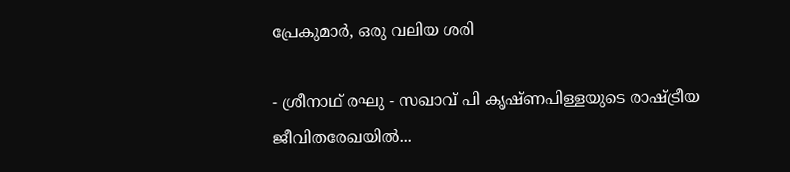പ്രേകുമാർ, ഒരു വലിയ ശരി

- ശ്രീനാഥ് രഘു - സഖാവ് പി കൃഷ്ണപിള്ളയുടെ രാഷ്ട്രീയ ജീവിതരേഖയിൽ...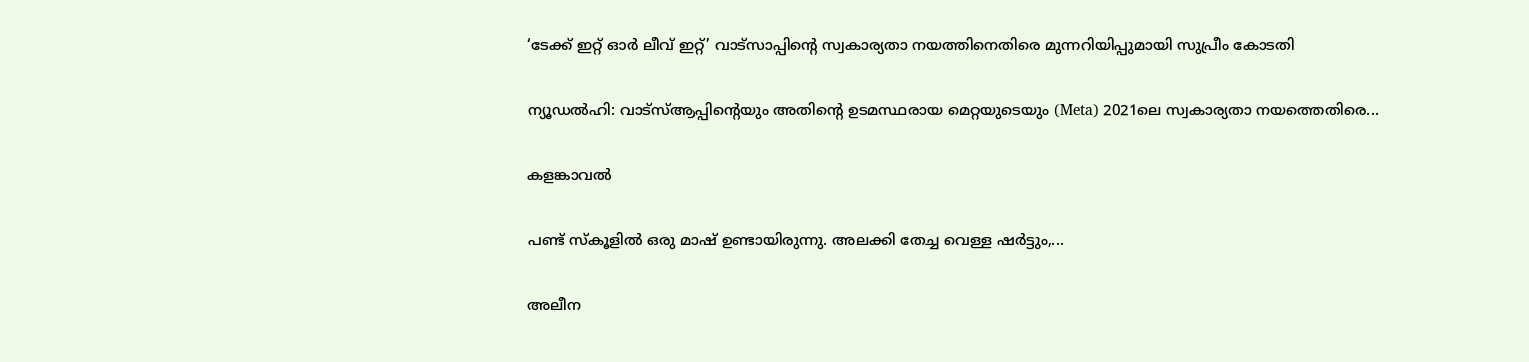‘ടേക്ക് ഇറ്റ് ഓർ ലീവ് ഇറ്റ്’ വാട്സാപ്പിന്റെ സ്വകാര്യതാ നയത്തിനെതിരെ മുന്നറിയിപ്പുമായി സുപ്രീം കോടതി

ന്യൂഡൽഹി: വാട്‌സ്ആപ്പിന്റെയും അതിന്റെ ഉടമസ്ഥരായ മെറ്റയുടെയും (Meta) 2021ലെ സ്വകാര്യതാ നയത്തെതിരെ...

കളങ്കാവൽ

പണ്ട് സ്കൂളിൽ ഒരു മാഷ് ഉണ്ടായിരുന്നു. അലക്കി തേച്ച വെള്ള ഷർട്ടും,...

അലീന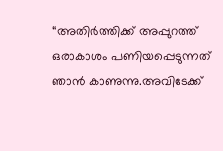“അതിര്‍ത്തിക്ക് അപ്പുറത്ത് ഒരാകാശം പണിയപ്പെടുന്നത് ഞാന്‍ കാണുന്നു.അവിടേക്ക്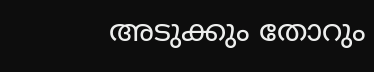അടുക്കും തോറും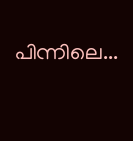പിന്നിലെ...